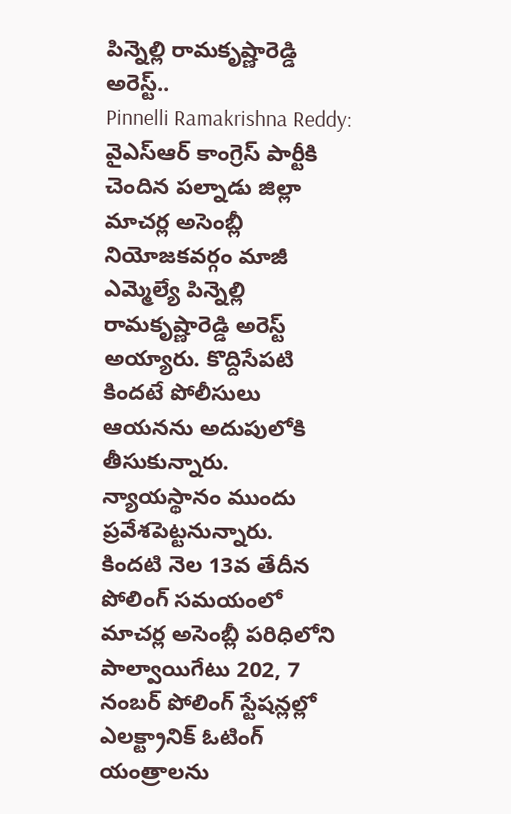పిన్నెల్లి రామకృష్ణారెడ్డి అరెస్ట్..
Pinnelli Ramakrishna Reddy: వైఎస్ఆర్ కాంగ్రెస్ పార్టీకి చెందిన పల్నాడు జిల్లా మాచర్ల అసెంబ్లీ నియోజకవర్గం మాజీ ఎమ్మెల్యే పిన్నెల్లి రామకృష్ణారెడ్డి అరెస్ట్ అయ్యారు. కొద్దిసేపటి కిందటే పోలీసులు ఆయనను అదుపులోకి తీసుకున్నారు. న్యాయస్థానం ముందు ప్రవేశపెట్టనున్నారు.
కిందటి నెల 13వ తేదీన పోలింగ్ సమయంలో మాచర్ల అసెంబ్లీ పరిధిలోని పాల్వాయిగేటు 202, 7 నంబర్ పోలింగ్ స్టేషన్లల్లో ఎలక్ట్రానిక్ ఓటింగ్ యంత్రాలను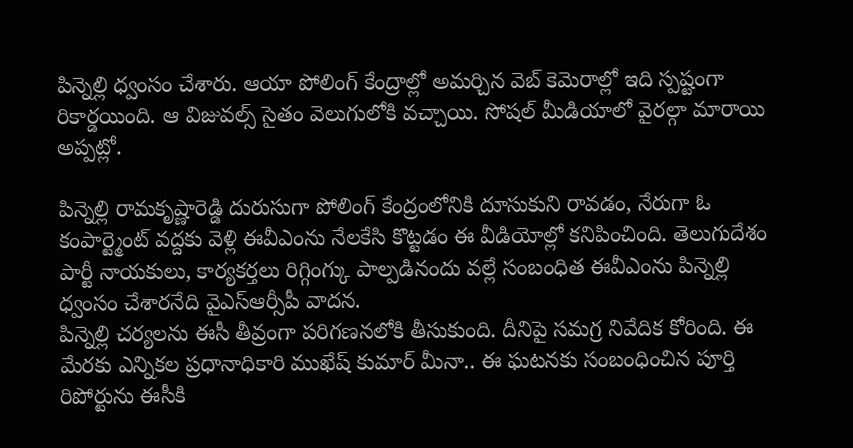పిన్నెల్లి ధ్వంసం చేశారు. ఆయా పోలింగ్ కేంద్రాల్లో అమర్చిన వెబ్ కెమెరాల్లో ఇది స్పష్టంగా రికార్డయింది. ఆ విజువల్స్ సైతం వెలుగులోకి వచ్చాయి. సోషల్ మీడియాలో వైరల్గా మారాయి అప్పట్లో.

పిన్నెల్లి రామకృష్ణారెడ్డి దురుసుగా పోలింగ్ కేంద్రంలోనికి దూసుకుని రావడం, నేరుగా ఓ కంపార్ట్మెంట్ వద్దకు వెళ్లి ఈవీఎంను నేలకేసి కొట్టడం ఈ వీడియోల్లో కనిపించింది. తెలుగుదేశం పార్టీ నాయకులు, కార్యకర్తలు రిగ్గింగ్కు పాల్పడినందు వల్లే సంబంధిత ఈవీఎంను పిన్నెల్లి ధ్వంసం చేశారనేది వైఎస్ఆర్సీపీ వాదన.
పిన్నెల్లి చర్యలను ఈసీ తీవ్రంగా పరిగణనలోకి తీసుకుంది. దీనిపై సమగ్ర నివేదిక కోరింది. ఈ మేరకు ఎన్నికల ప్రధానాధికారి ముఖేష్ కుమార్ మీనా.. ఈ ఘటనకు సంబంధించిన పూర్తి రిపోర్టును ఈసీకి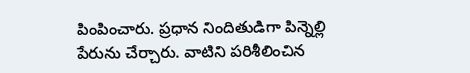పింపించారు. ప్రధాన నిందితుడిగా పిన్నెల్లి పేరును చేర్చారు. వాటిని పరిశీలించిన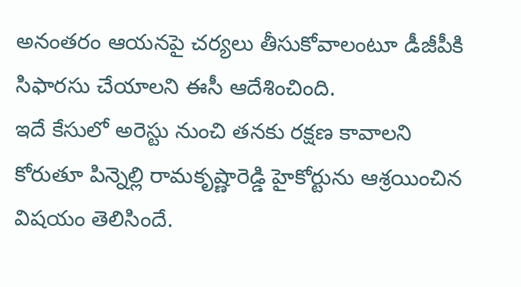అనంతరం ఆయనపై చర్యలు తీసుకోవాలంటూ డీజీపీకి సిఫారసు చేయాలని ఈసీ ఆదేశించింది.
ఇదే కేసులో అరెస్టు నుంచి తనకు రక్షణ కావాలని కోరుతూ పిన్నెల్లి రామకృష్ణారెడ్డి హైకోర్టును ఆశ్రయించిన విషయం తెలిసిందే.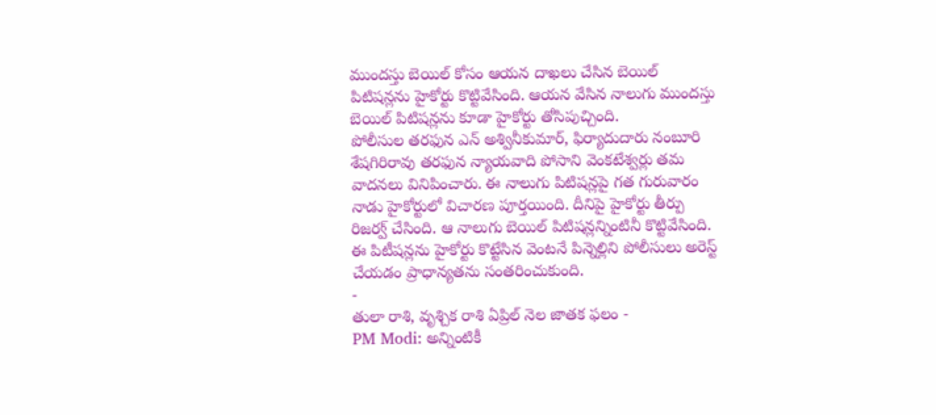ముందస్తు బెయిల్ కోసం ఆయన దాఖలు చేసిన బెయిల్ పిటిషన్లను హైకోర్టు కొట్టివేసింది. ఆయన వేసిన నాలుగు ముందస్తు బెయిల్ పిటిషన్లను కూడా హైకోర్టు తోసిపుచ్చింది.
పోలీసుల తరఫున ఎన్ అశ్వినీకుమార్, ఫిర్యాదుదారు నంబూరి శేషగిరిరావు తరఫున న్యాయవాది పోసాని వెంకటేశ్వర్లు తమ వాదనలు వినిపించారు. ఈ నాలుగు పిటిషన్లపై గత గురువారం నాడు హైకోర్టులో విచారణ పూర్తయింది. దీనిపై హైకోర్టు తీర్పు రిజర్వ్ చేసింది. ఆ నాలుగు బెయిల్ పిటిషన్లన్నింటినీ కొట్టివేసింది. ఈ పిటీషన్లను హైకోర్టు కొట్టేసిన వెంటనే పిన్నెల్లిని పోలీసులు అరెస్ట్ చేయడం ప్రాధాన్యతను సంతరించుకుంది.
-
తులా రాశి, వృశ్చిక రాశి ఏప్రిల్ నెల జాతక ఫలం -
PM Modi: అన్నింటికీ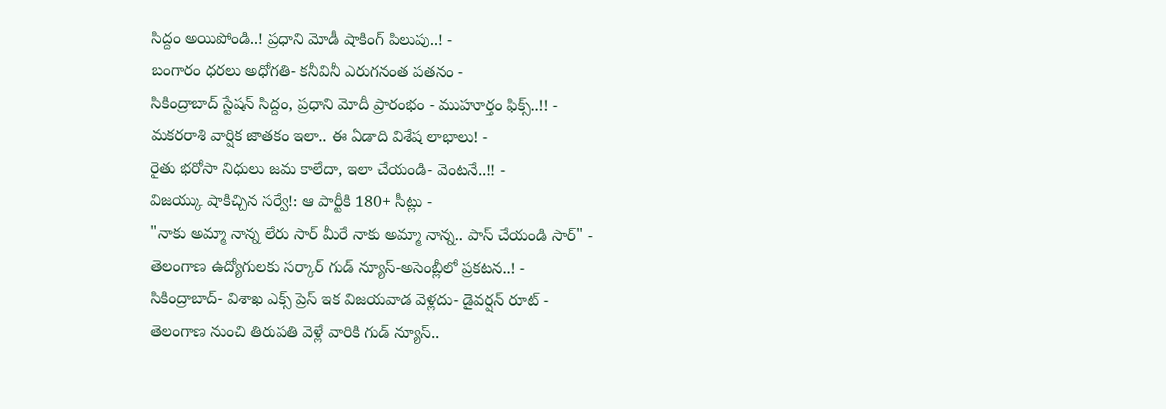సిద్దం అయిపోండి..! ప్రధాని మోడీ షాకింగ్ పిలుపు..! -
బంగారం ధరలు అధోగతి- కనీవినీ ఎరుగనంత పతనం -
సికింద్రాబాద్ స్టేషన్ సిద్దం, ప్రధాని మోదీ ప్రారంభం - ముహూర్తం ఫిక్స్..!! -
మకరరాశి వార్షిక జాతకం ఇలా.. ఈ ఏడాది విశేష లాభాలు! -
రైతు భరోసా నిధులు జమ కాలేదా, ఇలా చేయండి- వెంటనే..!! -
విజయ్కు షాకిచ్చిన సర్వే!: ఆ పార్టీకి 180+ సీట్లు -
"నాకు అమ్మా నాన్న లేరు సార్ మీరే నాకు అమ్మా నాన్న.. పాస్ చేయండి సార్" -
తెలంగాణ ఉద్యోగులకు సర్కార్ గుడ్ న్యూస్-అసెంబ్లీలో ప్రకటన..! -
సికింద్రాబాద్- విశాఖ ఎక్స్ ప్రెస్ ఇక విజయవాడ వెళ్లదు- డైవర్షన్ రూట్ -
తెలంగాణ నుంచి తిరుపతి వెళ్లే వారికి గుడ్ న్యూస్..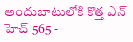అందుబాటులోకి కొత్త ఎన్ హెచ్ 565 -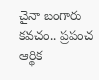చైనా బంగారు కవచం.. ప్రపంచ ఆర్థిక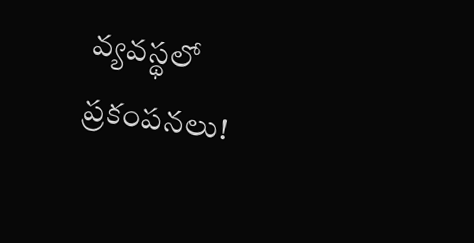వ్యవస్థలో ప్రకంపనలు!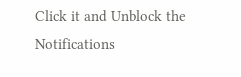Click it and Unblock the Notifications